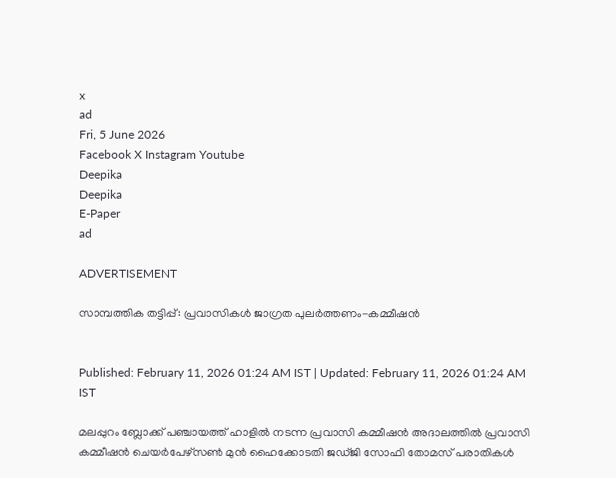x
ad
Fri, 5 June 2026
Facebook X Instagram Youtube
Deepika
Deepika
E-Paper
ad

ADVERTISEMENT

സാമ്പത്തിക തട്ടിപ്പ്: പ്രവാസികൾ ജാഗ്രത പുലർത്തണം-കമ്മീഷൻ


Published: February 11, 2026 01:24 AM IST | Updated: February 11, 2026 01:24 AM IST

മലപ്പുറം ബ്ലോക്ക് പഞ്ചായത്ത് ഹാളിൽ നടന്ന പ്രവാസി കമ്മീഷൻ അദാലത്തിൽ പ്രവാസി കമ്മീഷൻ ചെയർപേഴ്സണ്‍ മുൻ ഹൈക്കോടതി ജഡ്ജി സോഫി തോമസ് പരാതികൾ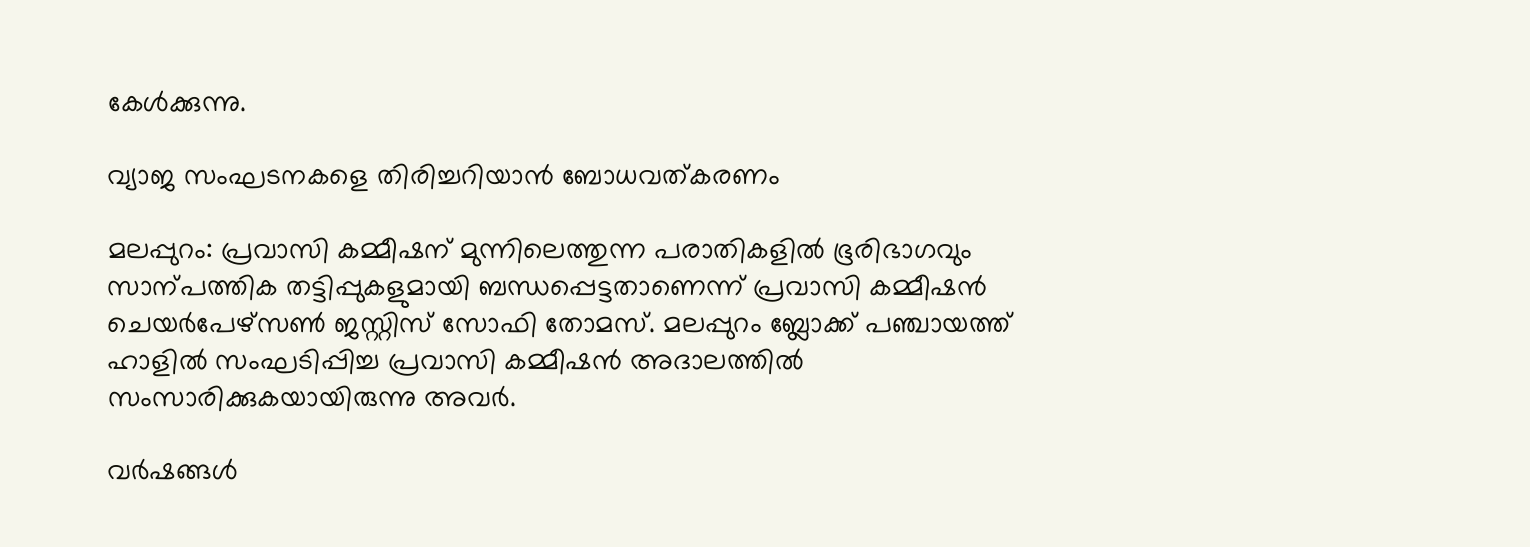കേൾക്കുന്നു.

വ്യാജ സംഘടനകളെ തിരിച്ചറിയാൻ ബോധവത്കരണം

മലപ്പുറം: പ്രവാസി കമ്മീഷന് മുന്നിലെത്തുന്ന പരാതികളിൽ ഭൂരിഭാഗവും സാന്പത്തിക തട്ടിപ്പുകളുമായി ബന്ധപ്പെട്ടതാണെന്ന് പ്രവാസി കമ്മീഷൻ ചെയർപേഴ്സണ്‍ ജസ്റ്റിസ് സോഫി തോമസ്. മലപ്പുറം ബ്ലോക്ക് പഞ്ചായത്ത് ഹാളിൽ സംഘടിപ്പിച്ച പ്രവാസി കമ്മീഷൻ അദാലത്തിൽ സംസാരിക്കുകയായിരുന്നു അവർ.

വർഷങ്ങൾ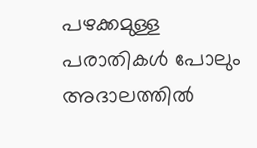പഴക്കമുള്ള പരാതികൾ പോലും അദാലത്തിൽ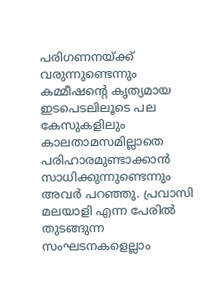പരിഗണനയ്ക്ക് വരുന്നുണ്ടെന്നും കമ്മീഷന്‍റെ കൃത്യമായ ഇടപെടലിലൂടെ പല കേസുകളിലും കാലതാമസമില്ലാതെ പരിഹാരമുണ്ടാക്കാൻ സാധിക്കുന്നുണ്ടെന്നും അവർ പറഞ്ഞു. പ്രവാസി മലയാളി എന്ന പേരിൽ തുടങ്ങുന്ന സംഘടനകളെല്ലാം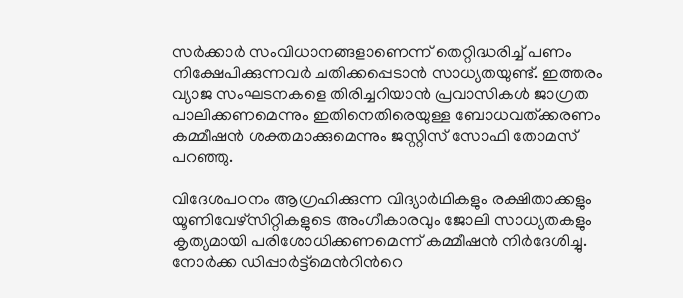സർക്കാർ സംവിധാനങ്ങളാണെന്ന് തെറ്റിദ്ധരിച്ച് പണം നിക്ഷേപിക്കുന്നവർ ചതിക്കപ്പെടാൻ സാധ്യതയുണ്ട്. ഇത്തരം വ്യാജ സംഘടനകളെ തിരിച്ചറിയാൻ പ്രവാസികൾ ജാഗ്രത പാലിക്കണമെന്നും ഇതിനെതിരെയുള്ള ബോധവത്ക്കരണം കമ്മീഷൻ ശക്തമാക്കുമെന്നും ജസ്റ്റിസ് സോഫി തോമസ് പറഞ്ഞു.

വിദേശപഠനം ആഗ്രഹിക്കുന്ന വിദ്യാർഥികളും രക്ഷിതാക്കളും യൂണിവേഴ്സിറ്റികളുടെ അംഗീകാരവും ജോലി സാധ്യതകളും കൃത്യമായി പരിശോധിക്കണമെന്ന് കമ്മീഷൻ നിർദേശിച്ചു. നോർക്ക ഡിപ്പാർട്ട്മെന്‍റിന്‍റെ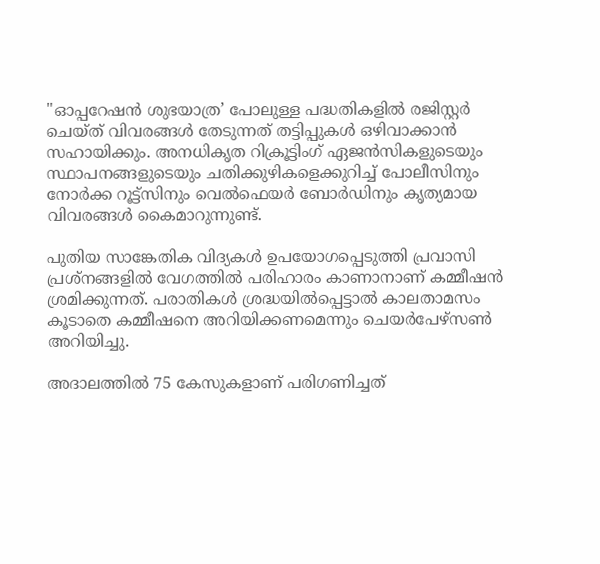"ഓപ്പറേഷൻ ശുഭയാത്ര’ പോലുള്ള പദ്ധതികളിൽ രജിസ്റ്റർ ചെയ്ത് വിവരങ്ങൾ തേടുന്നത് തട്ടിപ്പുകൾ ഒഴിവാക്കാൻ സഹായിക്കും. അനധികൃത റിക്രൂട്ടിംഗ് ഏജൻസികളുടെയും സ്ഥാപനങ്ങളുടെയും ചതിക്കുഴികളെക്കുറിച്ച് പോലീസിനും നോർക്ക റൂട്ട്സിനും വെൽഫെയർ ബോർഡിനും കൃത്യമായ വിവരങ്ങൾ കൈമാറുന്നുണ്ട്.

പുതിയ സാങ്കേതിക വിദ്യകൾ ഉപയോഗപ്പെടുത്തി പ്രവാസി പ്രശ്നങ്ങളിൽ വേഗത്തിൽ പരിഹാരം കാണാനാണ് കമ്മീഷൻ ശ്രമിക്കുന്നത്. പരാതികൾ ശ്രദ്ധയിൽപ്പെട്ടാൽ കാലതാമസം കൂടാതെ കമ്മീഷനെ അറിയിക്കണമെന്നും ചെയർപേഴ്സണ്‍ അറിയിച്ചു.

അദാലത്തിൽ 75 കേസുകളാണ് പരിഗണിച്ചത്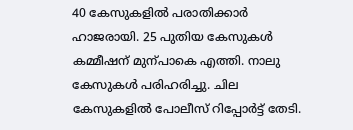40 കേസുകളിൽ പരാതിക്കാർ ഹാജരായി. 25 പുതിയ കേസുകൾ കമ്മീഷന് മുന്പാകെ എത്തി. നാലു കേസുകൾ പരിഹരിച്ചു. ചില കേസുകളിൽ പോലീസ് റിപ്പോർട്ട് തേടി.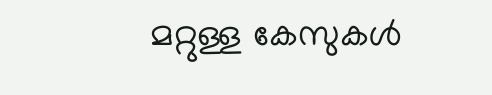മറ്റുള്ള കേസുകൾ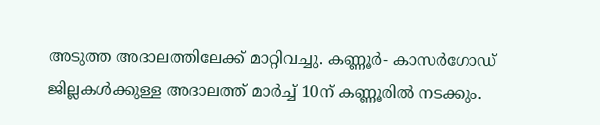അടുത്ത അദാലത്തിലേക്ക് മാറ്റിവച്ചു. കണ്ണൂർ- കാസർഗോഡ് ജില്ലകൾക്കുള്ള അദാലത്ത് മാർച്ച് 10ന് കണ്ണൂരിൽ നടക്കും.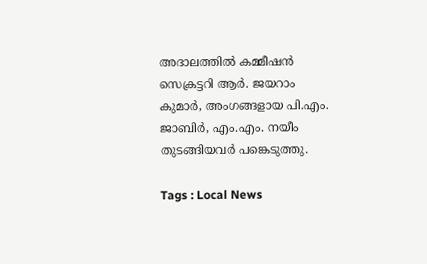അദാലത്തിൽ കമ്മീഷൻ സെക്രട്ടറി ആർ. ജയറാം കുമാർ, അംഗങ്ങളായ പി.എം. ജാബിർ, എം.എം. നയീം തുടങ്ങിയവർ പങ്കെടുത്തു.

Tags : Local News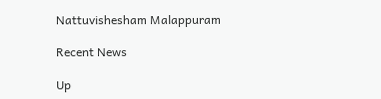Nattuvishesham Malappuram

Recent News

Up